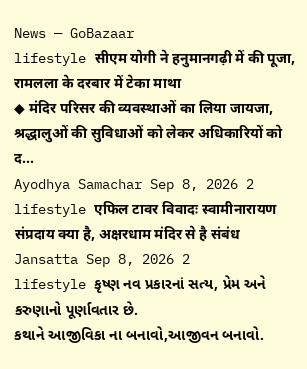News — GoBazaar
lifestyle सीएम योगी ने हनुमानगढ़ी में की पूजा, रामलला के दरबार में टेका माथा
◆ मंदिर परिसर की व्यवस्थाओं का लिया जायजा, श्रद्धालुओं की सुविधाओं को लेकर अधिकारियों को द...
Ayodhya Samachar Sep 8, 2026 2
lifestyle एफिल टावर विवादः स्वामीनारायण संप्रदाय क्या है, अक्षरधाम मंदिर से है संबंध
Jansatta Sep 8, 2026 2
lifestyle કૃષ્ણ નવ પ્રકારનાં સત્ય, પ્રેમ અને કરુણાનો પૂર્ણાવતાર છે.
કથાને આજીવિકા ના બનાવો,આજીવન બનાવો.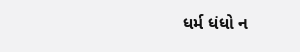ધર્મ ધંધો ન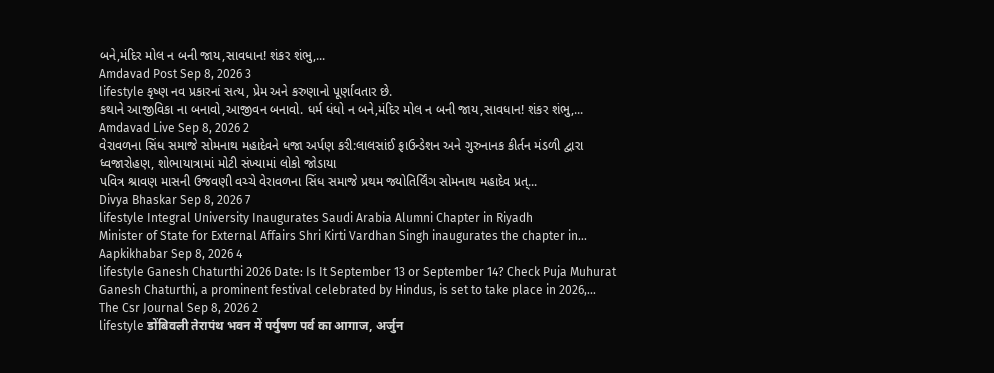બને,મંદિર મોલ ન બની જાય,સાવધાન! શંકર શંભુ,...
Amdavad Post Sep 8, 2026 3
lifestyle કૃષ્ણ નવ પ્રકારનાં સત્ય, પ્રેમ અને કરુણાનો પૂર્ણાવતાર છે.
કથાને આજીવિકા ના બનાવો,આજીવન બનાવો. ધર્મ ધંધો ન બને,મંદિર મોલ ન બની જાય,સાવધાન! શંકર શંભુ,...
Amdavad Live Sep 8, 2026 2
વેરાવળના સિંધ સમાજે સોમનાથ મહાદેવને ધજા અર્પણ કરી:લાલસાંઈ ફાઉન્ડેશન અને ગુરુનાનક કીર્તન મંડળી દ્વારા ધ્વજારોહણ, શોભાયાત્રામાં મોટી સંખ્યામાં લોકો જોડાયા
પવિત્ર શ્રાવણ માસની ઉજવણી વચ્ચે વેરાવળના સિંધ સમાજે પ્રથમ જ્યોતિર્લિંગ સોમનાથ મહાદેવ પ્રત્...
Divya Bhaskar Sep 8, 2026 7
lifestyle Integral University Inaugurates Saudi Arabia Alumni Chapter in Riyadh
Minister of State for External Affairs Shri Kirti Vardhan Singh inaugurates the chapter in...
Aapkikhabar Sep 8, 2026 4
lifestyle Ganesh Chaturthi 2026 Date: Is It September 13 or September 14? Check Puja Muhurat
Ganesh Chaturthi, a prominent festival celebrated by Hindus, is set to take place in 2026,...
The Csr Journal Sep 8, 2026 2
lifestyle डोंबिवली तेरापंथ भवन में पर्युषण पर्व का आगाज, अर्जुन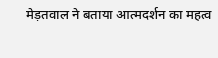मेड़तवाल ने बताया आत्मदर्शन का महत्व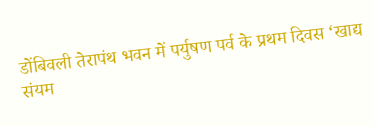डोंबिवली तेरापंथ भवन में पर्युषण पर्व के प्रथम दिवस ‘खाद्य संयम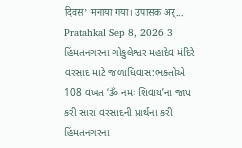दिवस’ मनाया गया। उपासक अर्...
Pratahkal Sep 8, 2026 3
હિંમતનગરના ગોકુલેશ્વર મહાદેવ મંદિરે વરસાદ માટે જળાધિવાસ:ભક્તોએ 108 વખત ‘ૐ નમઃ શિવાય’ના જાપ કરી સારા વરસાદની પ્રાર્થના કરી
હિંમતનગરના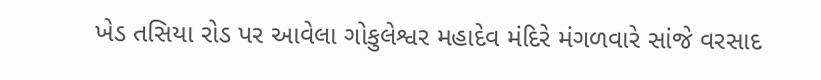ખેડ તસિયા રોડ પર આવેલા ગોકુલેશ્વર મહાદેવ મંદિરે મંગળવારે સાંજે વરસાદ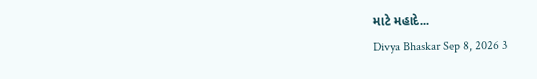માટે મહાદે...
Divya Bhaskar Sep 8, 2026 3